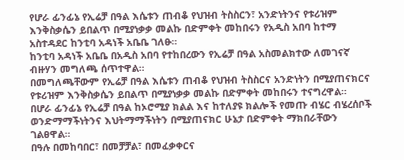የሆራ ፊንፊኔ የኢሬቻ በዓል እሴቱን ጠብቆ የህዝብ ትስስርን፣ አንድነትንና የቱሪዝም እንቅስቃሴን ይበልጥ በሚያነቃቃ መልኩ በድምቀት መከበሩን የአዲስ አበባ ከተማ አስተዳደር ከንቲባ አዳነች አቤቤ ገለፁ።
ከንቲባ አዳነች አቤቤ በአዲስ አበባ የተከበረውን የኢሬቻ በዓል አስመልክተው ለመገናኛ ብዙሃን መግለጫ ሰጥተዋል።
በመግለጫቸውም የኢሬቻ በዓል እሴቱን ጠብቆ የህዝብ ትስስርና አንድነትን በሚያጠናክርና የቱሪዝም እንቅስቃሴን ይበልጥ በሚያነቃቃ መልኩ በድምቀት መከበሩን ተናግረዋል።
በሆራ ፊንፊኔ የኢሬቻ በዓል ከኦሮሚያ ክልል እና ከተለያዩ ክልሎች የመጡ ብሄር ብሄረሰቦች ወንድማማችነትንና እህትማማችነትን በሚያጠናክር ሁኔታ በድምቀት ማክበራቸውን ገልፀዋል።
በዓሉ በመከባበር፣ በመቻቻል፣ በመፈቃቀርና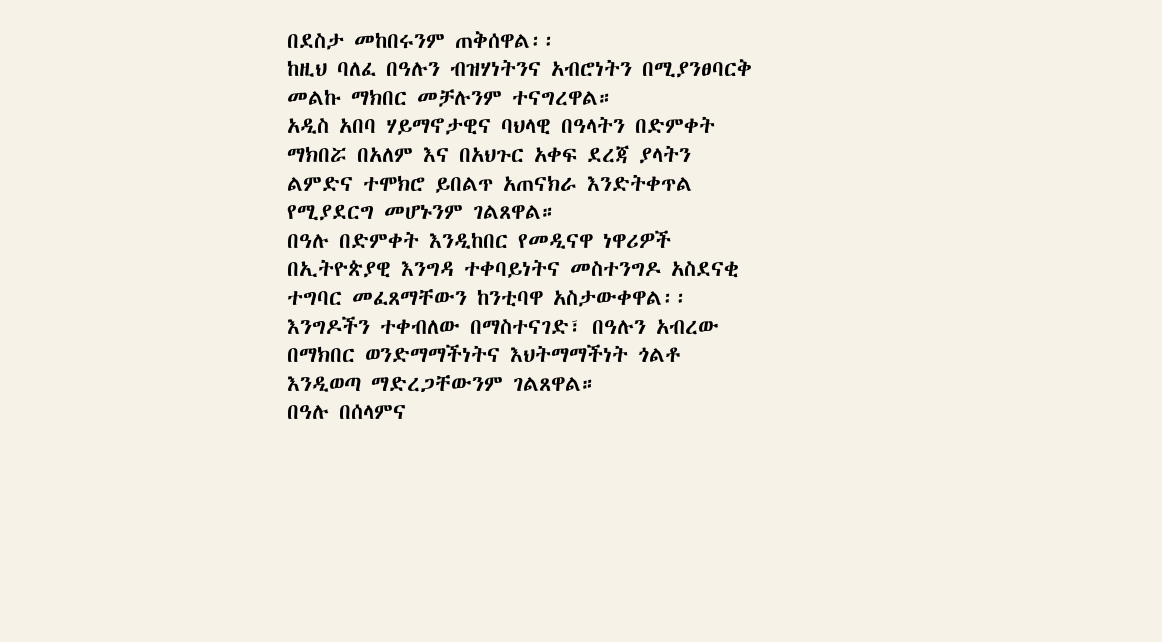በደስታ መከበሩንም ጠቅሰዋል፡፡
ከዚህ ባለፈ በዓሉን ብዝሃነትንና አብሮነትን በሚያንፀባርቅ መልኩ ማክበር መቻሉንም ተናግረዋል።
አዲስ አበባ ሃይማኖታዊና ባህላዊ በዓላትን በድምቀት ማክበሯ በአለም እና በአህጉር አቀፍ ደረጃ ያላትን ልምድና ተሞክሮ ይበልጥ አጠናክራ እንድትቀጥል የሚያደርግ መሆኑንም ገልጸዋል።
በዓሉ በድምቀት እንዲከበር የመዲናዋ ነዋሪዎች በኢትዮጵያዊ እንግዳ ተቀባይነትና መስተንግዶ አስደናቂ ተግባር መፈጸማቸውን ከንቲባዋ አስታውቀዋል፡፡
እንግዶችን ተቀብለው በማስተናገድ፣ በዓሉን አብረው በማክበር ወንድማማችነትና እህትማማችነት ጎልቶ እንዲወጣ ማድረጋቸውንም ገልጸዋል።
በዓሉ በሰላምና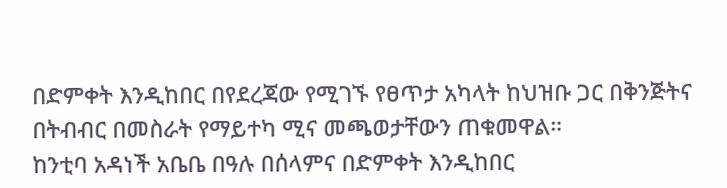በድምቀት እንዲከበር በየደረጃው የሚገኙ የፀጥታ አካላት ከህዝቡ ጋር በቅንጅትና በትብብር በመስራት የማይተካ ሚና መጫወታቸውን ጠቁመዋል።
ከንቲባ አዳነች አቤቤ በዓሉ በሰላምና በድምቀት እንዲከበር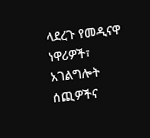ላደረጉ የመዲናዋ ነዋሪዎች፣ አገልግሎት ሰጪዎችና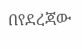በየደረጃው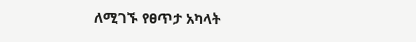ለሚገኙ የፀጥታ አካላት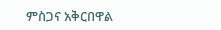ምስጋና አቅርበዋል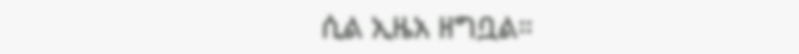ሲል ኢዜአ ዘግቧል።